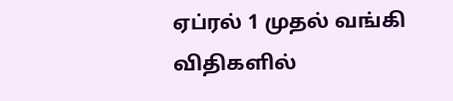ஏப்ரல் 1 முதல் வங்கி விதிகளில்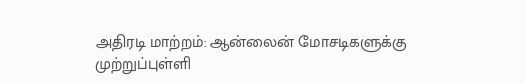அதிரடி மாற்றம்: ஆன்லைன் மோசடிகளுக்கு முற்றுப்புள்ளி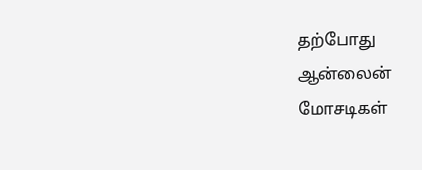தற்போது ஆன்லைன் மோசடிகள்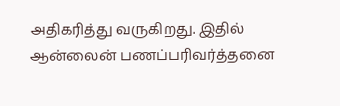அதிகரித்து வருகிறது. இதில் ஆன்லைன் பணப்பரிவர்த்தனை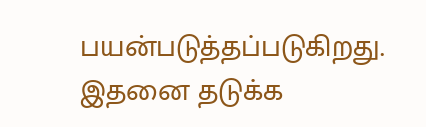பயன்படுத்தப்படுகிறது. இதனை தடுக்க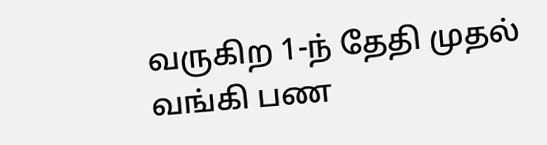வருகிற 1-ந் தேதி முதல் வங்கி பண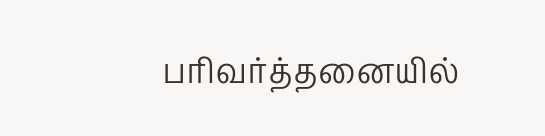பரிவர்த்தனையில்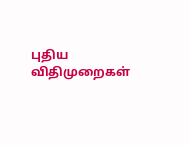புதிய விதிமுறைகள்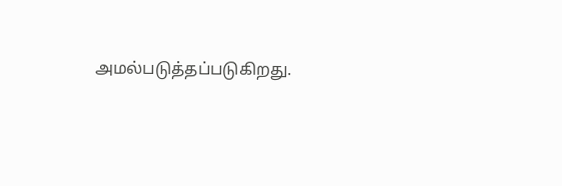அமல்படுத்தப்படுகிறது.